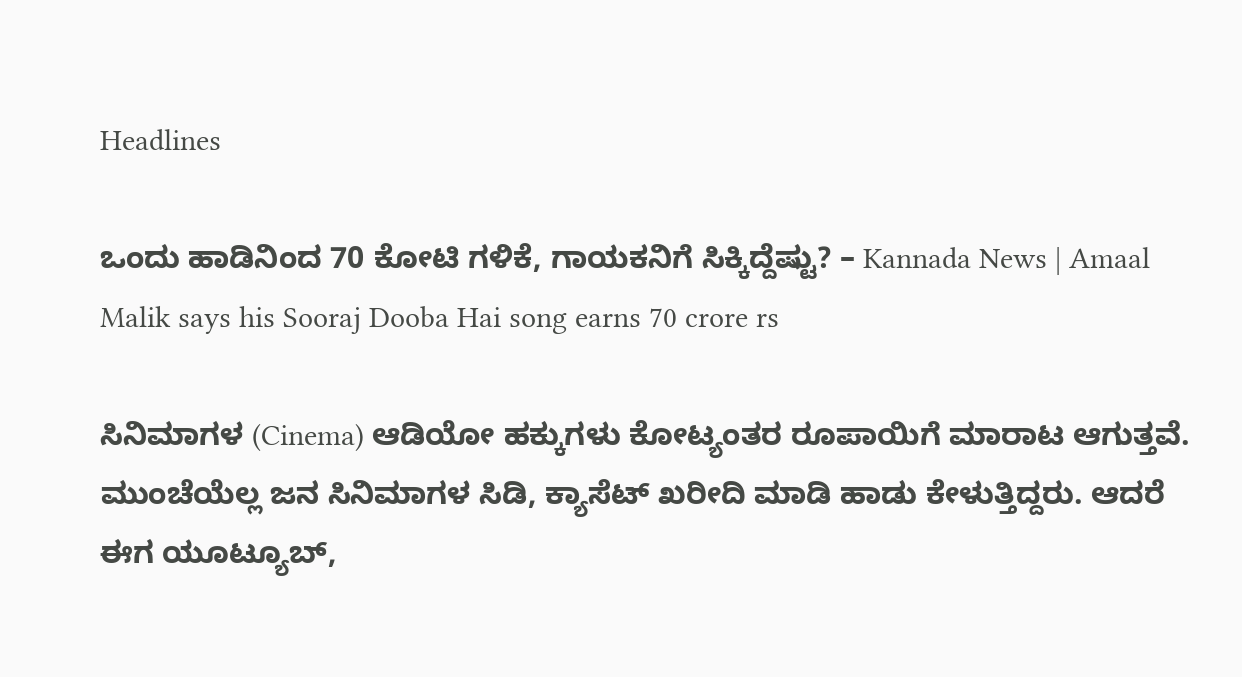Headlines

ಒಂದು ಹಾಡಿನಿಂದ 70 ಕೋಟಿ ಗಳಿಕೆ, ಗಾಯಕನಿಗೆ ಸಿಕ್ಕಿದ್ದೆಷ್ಟು? – Kannada News | Amaal Malik says his Sooraj Dooba Hai song earns 70 crore rs

ಸಿನಿಮಾಗಳ (Cinema) ಆಡಿಯೋ ಹಕ್ಕುಗಳು ಕೋಟ್ಯಂತರ ರೂಪಾಯಿಗೆ ಮಾರಾಟ ಆಗುತ್ತವೆ. ಮುಂಚೆಯೆಲ್ಲ ಜನ ಸಿನಿಮಾಗಳ ಸಿಡಿ, ಕ್ಯಾಸೆಟ್ ಖರೀದಿ ಮಾಡಿ ಹಾಡು ಕೇಳುತ್ತಿದ್ದರು. ಆದರೆ ಈಗ ಯೂಟ್ಯೂಬ್,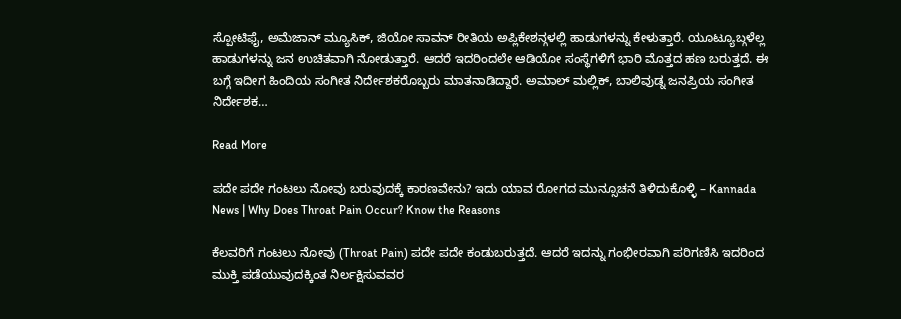ಸ್ಪೋಟಿಫೈ, ಅಮೆಜಾನ್ ಮ್ಯೂಸಿಕ್, ಜಿಯೋ ಸಾವನ್ ರೀತಿಯ ಅಪ್ಲಿಕೇಶನ್ಗಳಲ್ಲಿ ಹಾಡುಗಳನ್ನು ಕೇಳುತ್ತಾರೆ. ಯೂಟ್ಯೂಬ್ಗಳೆಲ್ಲ ಹಾಡುಗಳನ್ನು ಜನ ಉಚಿತವಾಗಿ ನೋಡುತ್ತಾರೆ. ಆದರೆ ಇದರಿಂದಲೇ ಆಡಿಯೋ ಸಂಸ್ಥೆಗಳಿಗೆ ಭಾರಿ ಮೊತ್ತದ ಹಣ ಬರುತ್ತದೆ. ಈ ಬಗ್ಗೆ ಇದೀಗ ಹಿಂದಿಯ ಸಂಗೀತ ನಿರ್ದೇಶಕರೊಬ್ಬರು ಮಾತನಾಡಿದ್ದಾರೆ. ಅಮಾಲ್ ಮಲ್ಲಿಕ್, ಬಾಲಿವುಡ್ನ ಜನಪ್ರಿಯ ಸಂಗೀತ ನಿರ್ದೇಶಕ…

Read More

ಪದೇ ಪದೇ ಗಂಟಲು ನೋವು ಬರುವುದಕ್ಕೆ ಕಾರಣವೇನು? ಇದು ಯಾವ ರೋಗದ ಮುನ್ಸೂಚನೆ ತಿಳಿದುಕೊಳ್ಳಿ – Kannada News | Why Does Throat Pain Occur? Know the Reasons

ಕೆಲವರಿಗೆ ಗಂಟಲು ನೋವು (Throat Pain) ಪದೇ ಪದೇ ಕಂಡುಬರುತ್ತದೆ. ಆದರೆ ಇದನ್ನು ಗಂಭೀರವಾಗಿ ಪರಿಗಣಿಸಿ ಇದರಿಂದ ಮುಕ್ತಿ ಪಡೆಯುವುದಕ್ಕಿಂತ ನಿರ್ಲಕ್ಷಿಸುವವರ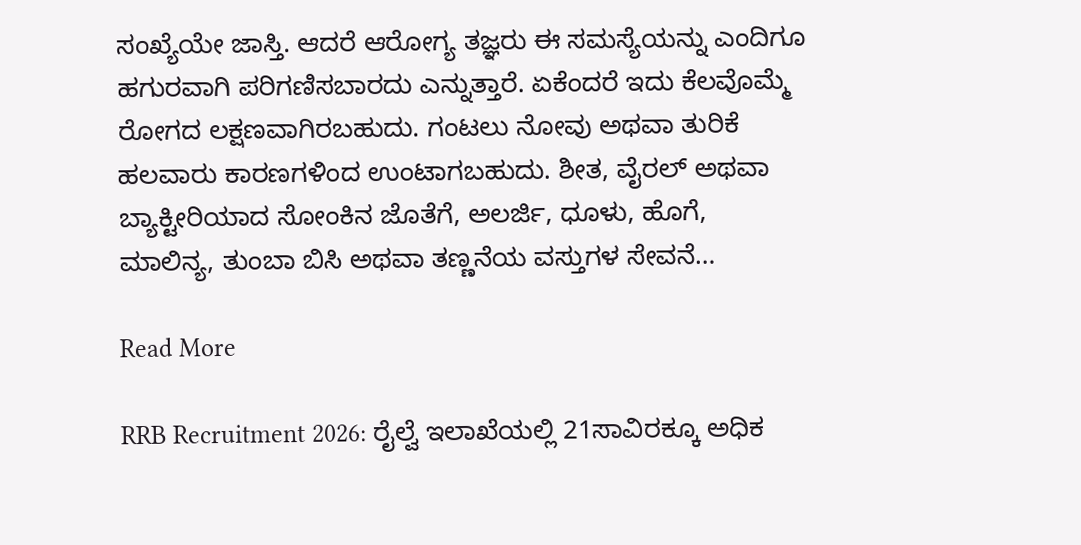ಸಂಖ್ಯೆಯೇ ಜಾಸ್ತಿ. ಆದರೆ ಆರೋಗ್ಯ ತಜ್ಞರು ಈ ಸಮಸ್ಯೆಯನ್ನು ಎಂದಿಗೂ ಹಗುರವಾಗಿ ಪರಿಗಣಿಸಬಾರದು ಎನ್ನುತ್ತಾರೆ. ಏಕೆಂದರೆ ಇದು ಕೆಲವೊಮ್ಮೆ ರೋಗದ ಲಕ್ಷಣವಾಗಿರಬಹುದು. ಗಂಟಲು ನೋವು ಅಥವಾ ತುರಿಕೆ ಹಲವಾರು ಕಾರಣಗಳಿಂದ ಉಂಟಾಗಬಹುದು. ಶೀತ, ವೈರಲ್ ಅಥವಾ ಬ್ಯಾಕ್ಟೀರಿಯಾದ ಸೋಂಕಿನ ಜೊತೆಗೆ, ಅಲರ್ಜಿ, ಧೂಳು, ಹೊಗೆ, ಮಾಲಿನ್ಯ, ತುಂಬಾ ಬಿಸಿ ಅಥವಾ ತಣ್ಣನೆಯ ವಸ್ತುಗಳ ಸೇವನೆ…

Read More

RRB Recruitment 2026: ರೈಲ್ವೆ ಇಲಾಖೆಯಲ್ಲಿ 21ಸಾವಿರಕ್ಕೂ ಅಧಿಕ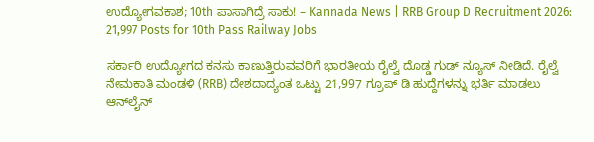ಉದ್ಯೋಗವಕಾಶ; 10th ಪಾಸಾಗಿದ್ರೆ ಸಾಕು! – Kannada News | RRB Group D Recruitment 2026: 21,997 Posts for 10th Pass Railway Jobs

ಸರ್ಕಾರಿ ಉದ್ಯೋಗದ ಕನಸು ಕಾಣುತ್ತಿರುವವರಿಗೆ ಭಾರತೀಯ ರೈಲ್ವೆ ದೊಡ್ಡ ಗುಡ್ ನ್ಯೂಸ್ ನೀಡಿದೆ. ರೈಲ್ವೆ ನೇಮಕಾತಿ ಮಂಡಳಿ (RRB) ದೇಶದಾದ್ಯಂತ ಒಟ್ಟು 21,997 ಗ್ರೂಪ್ ಡಿ ಹುದ್ದೆಗಳನ್ನು ಭರ್ತಿ ಮಾಡಲು ಆನ್‌ಲೈನ್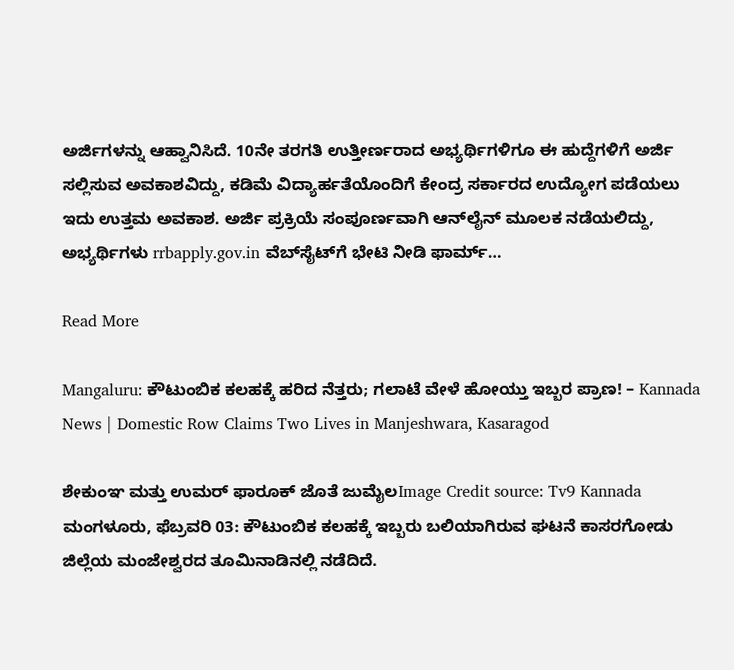ಅರ್ಜಿಗಳನ್ನು ಆಹ್ವಾನಿಸಿದೆ. 10ನೇ ತರಗತಿ ಉತ್ತೀರ್ಣರಾದ ಅಭ್ಯರ್ಥಿಗಳಿಗೂ ಈ ಹುದ್ದೆಗಳಿಗೆ ಅರ್ಜಿ ಸಲ್ಲಿಸುವ ಅವಕಾಶವಿದ್ದು, ಕಡಿಮೆ ವಿದ್ಯಾರ್ಹತೆಯೊಂದಿಗೆ ಕೇಂದ್ರ ಸರ್ಕಾರದ ಉದ್ಯೋಗ ಪಡೆಯಲು ಇದು ಉತ್ತಮ ಅವಕಾಶ. ಅರ್ಜಿ ಪ್ರಕ್ರಿಯೆ ಸಂಪೂರ್ಣವಾಗಿ ಆನ್‌ಲೈನ್ ಮೂಲಕ ನಡೆಯಲಿದ್ದು, ಅಭ್ಯರ್ಥಿಗಳು rrbapply.gov.in ವೆಬ್‌ಸೈಟ್‌ಗೆ ಭೇಟಿ ನೀಡಿ ಫಾರ್ಮ್…

Read More

Mangaluru: ಕೌಟುಂಬಿಕ ಕಲಹಕ್ಕೆ ಹರಿದ ನೆತ್ತರು; ಗಲಾಟೆ ವೇಳೆ ಹೋಯ್ತು ಇಬ್ಬರ ಪ್ರಾಣ! – Kannada News | Domestic Row Claims Two Lives in Manjeshwara, Kasaragod

ಶೇಕುಂಞ ಮತ್ತು ಉಮರ್ ಫಾರೂಕ್ ಜೊತೆ ಜುಮೈಲImage Credit source: Tv9 Kannada ಮಂಗಳೂರು, ಫೆಬ್ರವರಿ 03: ಕೌಟುಂಬಿಕ ಕಲಹಕ್ಕೆ ಇಬ್ಬರು ಬಲಿಯಾಗಿರುವ ಘಟನೆ ಕಾಸರಗೋಡು ಜಿಲ್ಲೆಯ ಮಂಜೇಶ್ವರದ ತೂಮಿನಾಡಿನಲ್ಲಿ ನಡೆದಿದೆ.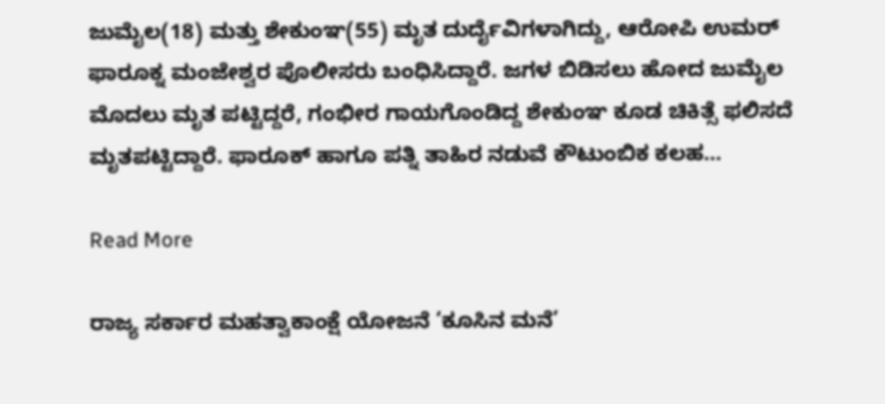ಜುಮೈಲ(18) ಮತ್ತು ಶೇಕುಂಞ(55) ಮೃತ ದುರ್ದೈವಿಗಳಾಗಿದ್ದು, ಆರೋಪಿ ಉಮರ್ ಫಾರೂಕ್ನ ಮಂಜೇಶ್ವರ ಪೊಲೀಸರು ಬಂಧಿಸಿದ್ದಾರೆ. ಜಗಳ ಬಿಡಿಸಲು ಹೋದ ಜುಮೈಲ ಮೊದಲು ಮೃತ ಪಟ್ಟಿದ್ದರೆ, ಗಂಭೀರ ಗಾಯಗೊಂಡಿದ್ದ ಶೇಕುಂಞ ಕೂಡ ಚಿಕಿತ್ಸೆ ಫಲಿಸದೆ ಮೃತಪಟ್ಟಿದ್ದಾರೆ. ಫಾರೂಕ್ ಹಾಗೂ ಪತ್ನಿ ತಾಹಿರ ನಡುವೆ ಕೌಟುಂಬಿಕ ಕಲಹ…

Read More

ರಾಜ್ಯ ಸರ್ಕಾರ ಮಹತ್ವಾಕಾಂಕ್ಷೆ ಯೋಜನೆ ‘ಕೂಸಿನ ಮನೆ’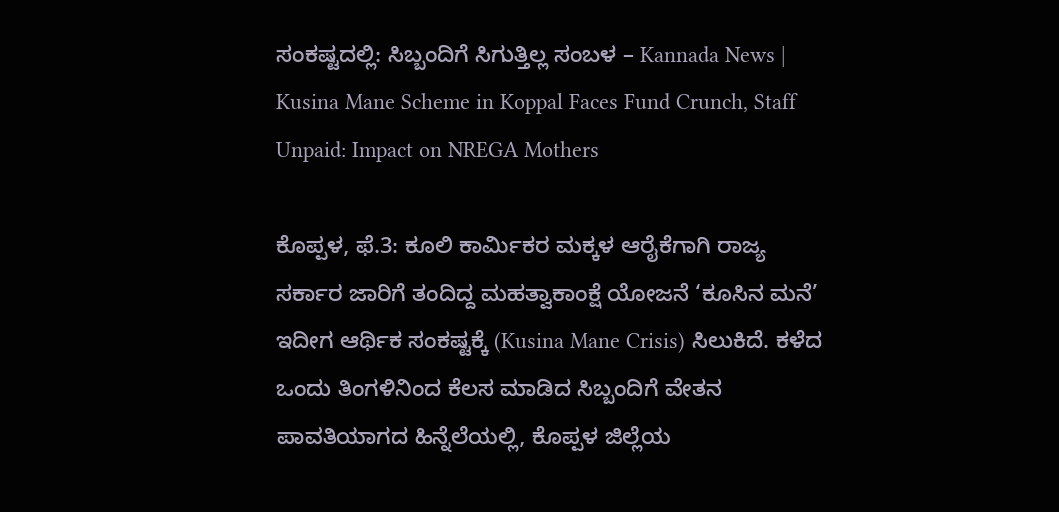ಸಂಕಷ್ಟದಲ್ಲಿ: ಸಿಬ್ಬಂದಿಗೆ ಸಿಗುತ್ತಿಲ್ಲ ಸಂಬಳ – Kannada News | Kusina Mane Scheme in Koppal Faces Fund Crunch, Staff Unpaid: Impact on NREGA Mothers

ಕೊಪ್ಪಳ, ಫೆ.3: ಕೂಲಿ ಕಾರ್ಮಿಕರ ಮಕ್ಕಳ ಆರೈಕೆಗಾಗಿ ರಾಜ್ಯ ಸರ್ಕಾರ ಜಾರಿಗೆ ತಂದಿದ್ದ ಮಹತ್ವಾಕಾಂಕ್ಷೆ ಯೋಜನೆ ‘ಕೂಸಿನ ಮನೆ’ ಇದೀಗ ಆರ್ಥಿಕ ಸಂಕಷ್ಟಕ್ಕೆ (Kusina Mane Crisis) ಸಿಲುಕಿದೆ. ಕಳೆದ ಒಂದು ತಿಂಗಳಿನಿಂದ ಕೆಲಸ ಮಾಡಿದ ಸಿಬ್ಬಂದಿಗೆ ವೇತನ ಪಾವತಿಯಾಗದ ಹಿನ್ನೆಲೆಯಲ್ಲಿ, ಕೊಪ್ಪಳ ಜಿಲ್ಲೆಯ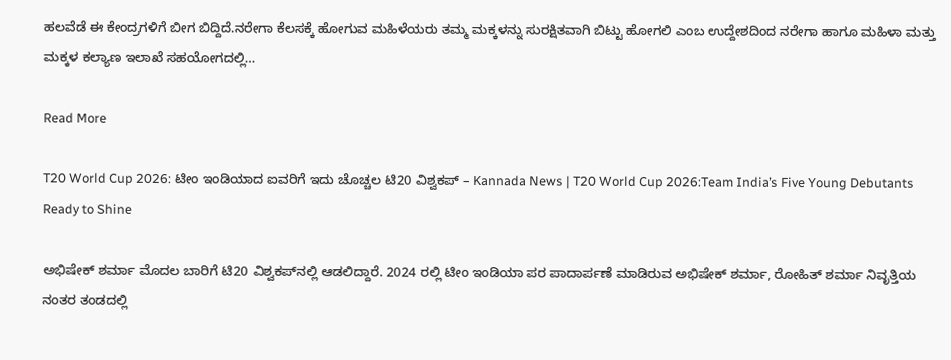ಹಲವೆಡೆ ಈ ಕೇಂದ್ರಗಳಿಗೆ ಬೀಗ ಬಿದ್ದಿದೆ.ನರೇಗಾ ಕೆಲಸಕ್ಕೆ ಹೋಗುವ ಮಹಿಳೆಯರು ತಮ್ಮ ಮಕ್ಕಳನ್ನು ಸುರಕ್ಷಿತವಾಗಿ ಬಿಟ್ಟು ಹೋಗಲಿ ಎಂಬ ಉದ್ದೇಶದಿಂದ ನರೇಗಾ ಹಾಗೂ ಮಹಿಳಾ ಮತ್ತು ಮಕ್ಕಳ ಕಲ್ಯಾಣ ಇಲಾಖೆ ಸಹಯೋಗದಲ್ಲಿ…

Read More

T20 World Cup 2026: ಟೀಂ ಇಂಡಿಯಾದ ಐವರಿಗೆ ಇದು ಚೊಚ್ಚಲ ಟಿ20 ವಿಶ್ವಕಪ್ – Kannada News | T20 World Cup 2026:Team India’s Five Young Debutants Ready to Shine

ಅಭಿಷೇಕ್ ಶರ್ಮಾ ಮೊದಲ ಬಾರಿಗೆ ಟಿ20 ವಿಶ್ವಕಪ್‌ನಲ್ಲಿ ಆಡಲಿದ್ದಾರೆ. 2024 ರಲ್ಲಿ ಟೀಂ ಇಂಡಿಯಾ ಪರ ಪಾದಾರ್ಪಣೆ ಮಾಡಿರುವ ಅಭಿಷೇಕ್ ಶರ್ಮಾ, ರೋಹಿತ್ ಶರ್ಮಾ ನಿವೃತ್ತಿಯ ನಂತರ ತಂಡದಲ್ಲಿ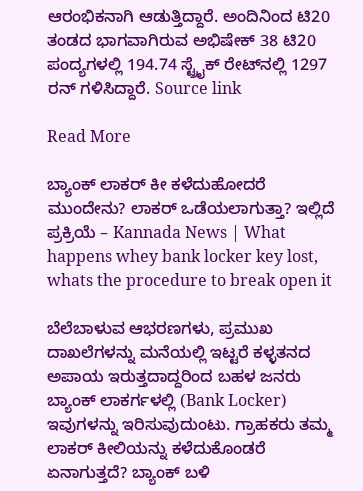ಆರಂಭಿಕನಾಗಿ ಆಡುತ್ತಿದ್ದಾರೆ. ಅಂದಿನಿಂದ ಟಿ20 ತಂಡದ ಭಾಗವಾಗಿರುವ ಅಭಿಷೇಕ್ 38 ಟಿ20 ಪಂದ್ಯಗಳಲ್ಲಿ 194.74 ಸ್ಟ್ರೈಕ್ ರೇಟ್‌ನಲ್ಲಿ 1297 ರನ್ ಗಳಿಸಿದ್ದಾರೆ. Source link

Read More

ಬ್ಯಾಂಕ್ ಲಾಕರ್ ಕೀ ಕಳೆದುಹೋದರೆ ಮುಂದೇನು? ಲಾಕರ್ ಒಡೆಯಲಾಗುತ್ತಾ? ಇಲ್ಲಿದೆ ಪ್ರಕ್ರಿಯೆ – Kannada News | What happens whey bank locker key lost, whats the procedure to break open it

ಬೆಲೆಬಾಳುವ ಆಭರಣಗಳು, ಪ್ರಮುಖ ದಾಖಲೆಗಳನ್ನು ಮನೆಯಲ್ಲಿ ಇಟ್ಟರೆ ಕಳ್ಳತನದ ಅಪಾಯ ಇರುತ್ತದಾದ್ದರಿಂದ ಬಹಳ ಜನರು ಬ್ಯಾಂಕ್ ಲಾಕರ್ಗಳಲ್ಲಿ (Bank Locker) ಇವುಗಳನ್ನು ಇರಿಸುವುದುಂಟು. ಗ್ರಾಹಕರು ತಮ್ಮ ಲಾಕರ್ ಕೀಲಿಯನ್ನು ಕಳೆದುಕೊಂಡರೆ ಏನಾಗುತ್ತದೆ? ಬ್ಯಾಂಕ್ ಬಳಿ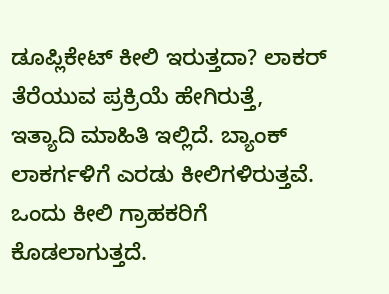ಡೂಪ್ಲಿಕೇಟ್ ಕೀಲಿ ಇರುತ್ತದಾ? ಲಾಕರ್ ತೆರೆಯುವ ಪ್ರಕ್ರಿಯೆ ಹೇಗಿರುತ್ತೆ, ಇತ್ಯಾದಿ ಮಾಹಿತಿ ಇಲ್ಲಿದೆ. ಬ್ಯಾಂಕ್ ಲಾಕರ್ಗಳಿಗೆ ಎರಡು ಕೀಲಿಗಳಿರುತ್ತವೆ. ಒಂದು ಕೀಲಿ ಗ್ರಾಹಕರಿಗೆ ಕೊಡಲಾಗುತ್ತದೆ.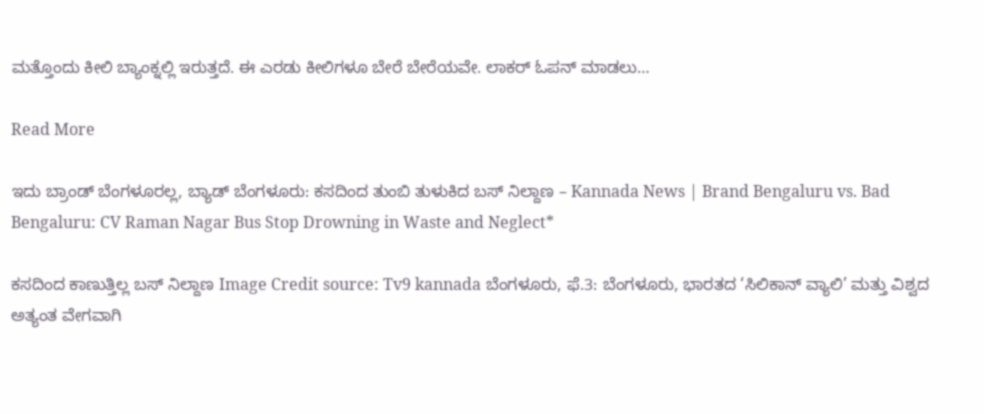ಮತ್ತೊಂದು ಕೀಲಿ ಬ್ಯಾಂಕ್ನಲ್ಲಿ ಇರುತ್ತದೆ. ಈ ಎರಡು ಕೀಲಿಗಳೂ ಬೇರೆ ಬೇರೆಯವೇ. ಲಾಕರ್ ಓಪನ್ ಮಾಡಲು…

Read More

ಇದು ಬ್ರಾಂಡ್ ಬೆಂಗಳೂರಲ್ಲ, ಬ್ಯಾಡ್ ಬೆಂಗಳೂರು: ಕಸದಿಂದ ತುಂಬಿ ತುಳುಕಿದ ಬಸ್ ನಿಲ್ದಾಣ – Kannada News | Brand Bengaluru vs. Bad Bengaluru: CV Raman Nagar Bus Stop Drowning in Waste and Neglect*

ಕಸದಿಂದ ಕಾಣುತ್ತಿಲ್ಲ ಬಸ್ ನಿಲ್ದಾಣ Image Credit source: Tv9 kannada ಬೆಂಗಳೂರು, ಫೆ.3: ಬೆಂಗಳೂರು, ಭಾರತದ ‘ಸಿಲಿಕಾನ್ ವ್ಯಾಲಿ’ ಮತ್ತು ವಿಶ್ವದ ಅತ್ಯಂತ ವೇಗವಾಗಿ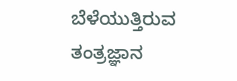ಬೆಳೆಯುತ್ತಿರುವ ತಂತ್ರಜ್ಞಾನ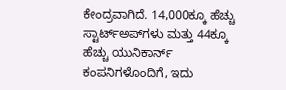ಕೇಂದ್ರವಾಗಿದೆ. 14,000ಕ್ಕೂ ಹೆಚ್ಚು ಸ್ಟಾರ್ಟ್‌ಅಪ್‌ಗಳು ಮತ್ತು 44ಕ್ಕೂ ಹೆಚ್ಚು ಯುನಿಕಾರ್ನ್ ಕಂಪನಿಗಳೊಂದಿಗೆ, ಇದು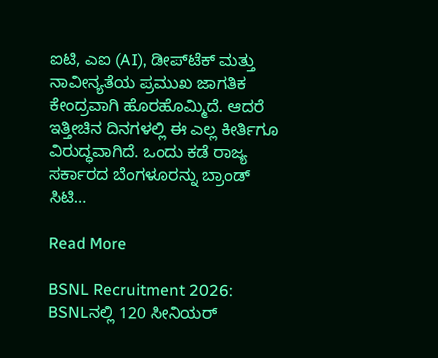ಐಟಿ, ಎಐ (AI), ಡೀಪ್‌ಟೆಕ್ ಮತ್ತು ನಾವೀನ್ಯತೆಯ ಪ್ರಮುಖ ಜಾಗತಿಕ ಕೇಂದ್ರವಾಗಿ ಹೊರಹೊಮ್ಮಿದೆ. ಆದರೆ ಇತ್ತೀಚಿನ ದಿನಗಳಲ್ಲಿ ಈ ಎಲ್ಲ ಕೀರ್ತಿಗೂ ವಿರುದ್ಧವಾಗಿದೆ. ಒಂದು ಕಡೆ ರಾಜ್ಯ ಸರ್ಕಾರದ ಬೆಂಗಳೂರನ್ನು ಬ್ರಾಂಡ್ ಸಿಟಿ…

Read More

BSNL Recruitment 2026: BSNLನಲ್ಲಿ 120 ಸೀನಿಯರ್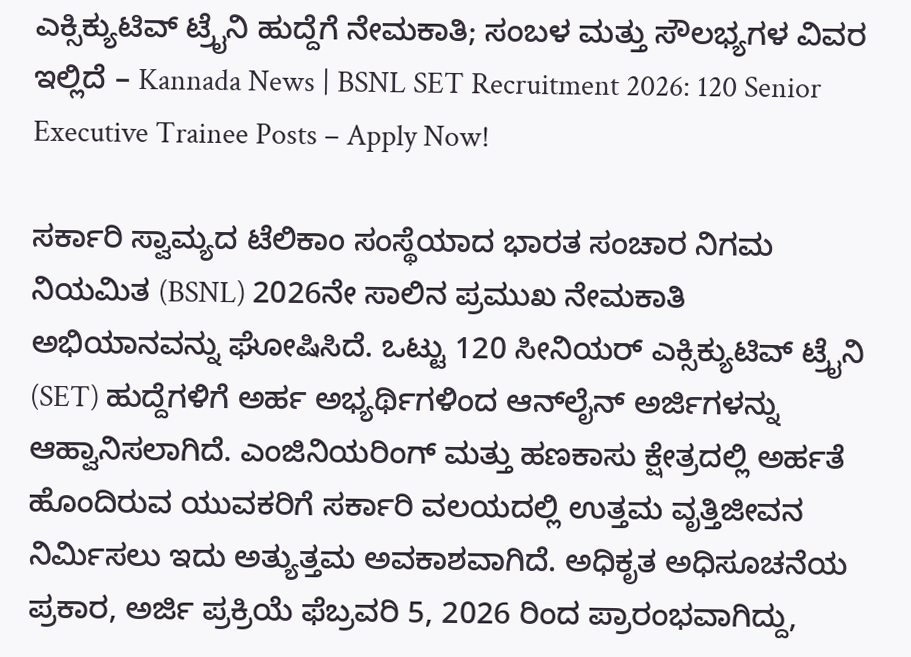ಎಕ್ಸಿಕ್ಯುಟಿವ್ ಟ್ರೈನಿ ಹುದ್ದೆಗೆ ನೇಮಕಾತಿ; ಸಂಬಳ ಮತ್ತು ಸೌಲಭ್ಯಗಳ ವಿವರ ಇಲ್ಲಿದೆ – Kannada News | BSNL SET Recruitment 2026: 120 Senior Executive Trainee Posts – Apply Now!

ಸರ್ಕಾರಿ ಸ್ವಾಮ್ಯದ ಟೆಲಿಕಾಂ ಸಂಸ್ಥೆಯಾದ ಭಾರತ ಸಂಚಾರ ನಿಗಮ ನಿಯಮಿತ (BSNL) 2026ನೇ ಸಾಲಿನ ಪ್ರಮುಖ ನೇಮಕಾತಿ ಅಭಿಯಾನವನ್ನು ಘೋಷಿಸಿದೆ. ಒಟ್ಟು 120 ಸೀನಿಯರ್ ಎಕ್ಸಿಕ್ಯುಟಿವ್ ಟ್ರೈನಿ (SET) ಹುದ್ದೆಗಳಿಗೆ ಅರ್ಹ ಅಭ್ಯರ್ಥಿಗಳಿಂದ ಆನ್‌ಲೈನ್ ಅರ್ಜಿಗಳನ್ನು ಆಹ್ವಾನಿಸಲಾಗಿದೆ. ಎಂಜಿನಿಯರಿಂಗ್ ಮತ್ತು ಹಣಕಾಸು ಕ್ಷೇತ್ರದಲ್ಲಿ ಅರ್ಹತೆ ಹೊಂದಿರುವ ಯುವಕರಿಗೆ ಸರ್ಕಾರಿ ವಲಯದಲ್ಲಿ ಉತ್ತಮ ವೃತ್ತಿಜೀವನ ನಿರ್ಮಿಸಲು ಇದು ಅತ್ಯುತ್ತಮ ಅವಕಾಶವಾಗಿದೆ. ಅಧಿಕೃತ ಅಧಿಸೂಚನೆಯ ಪ್ರಕಾರ, ಅರ್ಜಿ ಪ್ರಕ್ರಿಯೆ ಫೆಬ್ರವರಿ 5, 2026 ರಿಂದ ಪ್ರಾರಂಭವಾಗಿದ್ದು,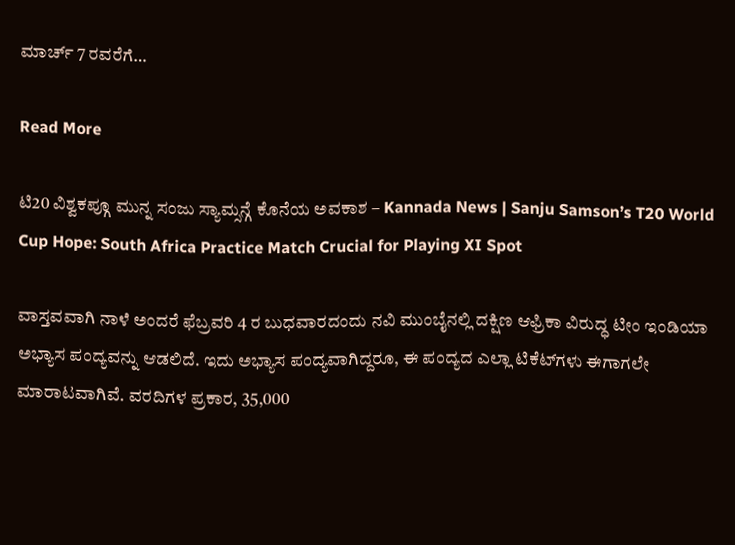ಮಾರ್ಚ್ 7 ರವರೆಗೆ…

Read More

ಟಿ20 ವಿಶ್ವಕಪ್ಗೂ ಮುನ್ನ ಸಂಜು ಸ್ಯಾಮ್ಸನ್ಗೆ ಕೊನೆಯ ಅವಕಾಶ – Kannada News | Sanju Samson’s T20 World Cup Hope: South Africa Practice Match Crucial for Playing XI Spot

ವಾಸ್ತವವಾಗಿ ನಾಳೆ ಅಂದರೆ ಫೆಬ್ರವರಿ 4 ರ ಬುಧವಾರದಂದು ನವಿ ಮುಂಬೈನಲ್ಲಿ ದಕ್ಷಿಣ ಆಫ್ರಿಕಾ ವಿರುದ್ಧ ಟೀಂ ಇಂಡಿಯಾ ಅಭ್ಯಾಸ ಪಂದ್ಯವನ್ನು ಆಡಲಿದೆ. ಇದು ಅಭ್ಯಾಸ ಪಂದ್ಯವಾಗಿದ್ದರೂ, ಈ ಪಂದ್ಯದ ಎಲ್ಲಾ ಟಿಕೆಟ್‌ಗಳು ಈಗಾಗಲೇ ಮಾರಾಟವಾಗಿವೆ. ವರದಿಗಳ ಪ್ರಕಾರ, 35,000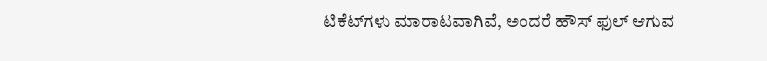ಟಿಕೆಟ್‌ಗಳು ಮಾರಾಟವಾಗಿವೆ, ಅಂದರೆ ಹೌಸ್ ಫುಲ್ ಆಗುವ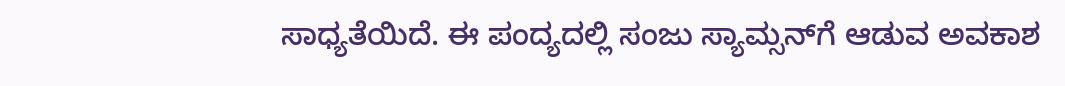ಸಾಧ್ಯತೆಯಿದೆ. ಈ ಪಂದ್ಯದಲ್ಲಿ ಸಂಜು ಸ್ಯಾಮ್ಸನ್‌ಗೆ ಆಡುವ ಅವಕಾಶ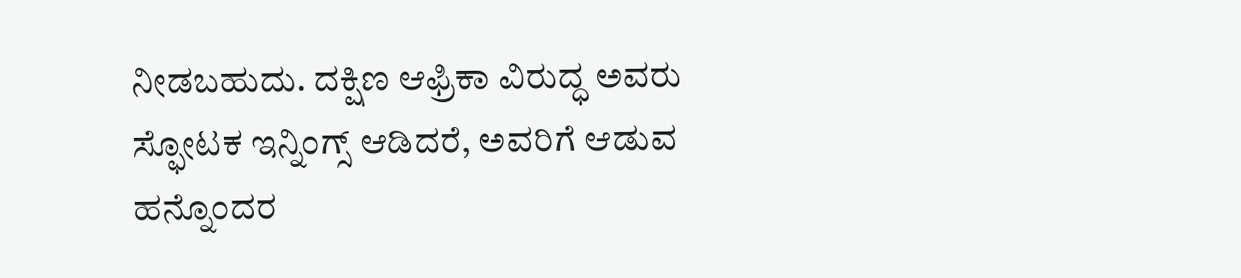ನೀಡಬಹುದು. ದಕ್ಷಿಣ ಆಫ್ರಿಕಾ ವಿರುದ್ಧ ಅವರು ಸ್ಫೋಟಕ ಇನ್ನಿಂಗ್ಸ್ ಆಡಿದರೆ, ಅವರಿಗೆ ಆಡುವ ಹನ್ನೊಂದರ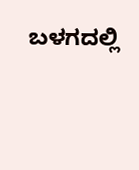ಬಳಗದಲ್ಲಿ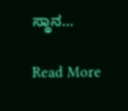ಸ್ಥಾನ…

Read More